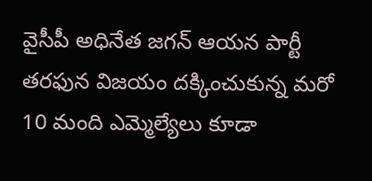వైసీపీ అధినేత జగన్ ఆయన పార్టీ తరఫున విజయం దక్కించుకున్న మరో 10 మంది ఎమ్మెల్యేలు కూడా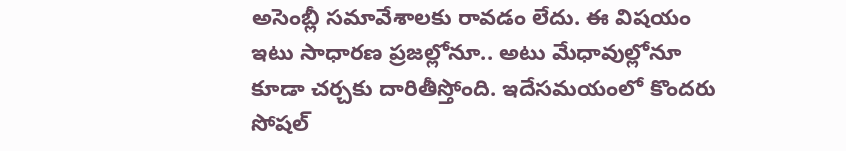అసెంబ్లీ సమావేశాలకు రావడం లేదు. ఈ విషయం ఇటు సాధారణ ప్రజల్లోనూ.. అటు మేధావుల్లోనూ కూడా చర్చకు దారితీస్తోంది. ఇదేసమయంలో కొందరు సోషల్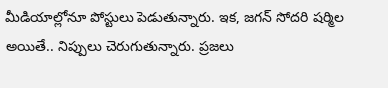మీడియాల్లోనూ పోస్టులు పెడుతున్నారు. ఇక, జగన్ సోదరి షర్మిల అయితే.. నిప్పులు చెరుగుతున్నారు. ప్రజలు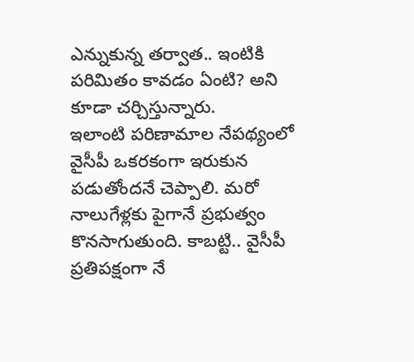ఎన్నుకున్న తర్వాత.. ఇంటికి పరిమితం కావడం ఏంటి? అని కూడా చర్చిస్తున్నారు.
ఇలాంటి పరిణామాల నేపథ్యంలో వైసీపీ ఒకరకంగా ఇరుకున పడుతోందనే చెప్పాలి. మరో నాలుగేళ్లకు పైగానే ప్రభుత్వం కొనసాగుతుంది. కాబట్టి.. వైసీపీ ప్రతిపక్షంగా నే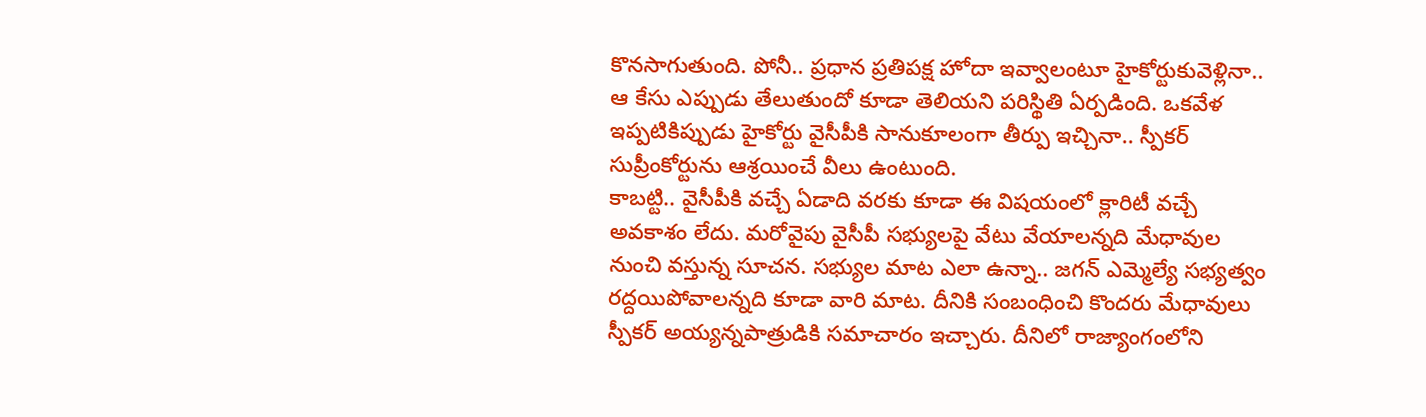కొనసాగుతుంది. పోనీ.. ప్రధాన ప్రతిపక్ష హోదా ఇవ్వాలంటూ హైకోర్టుకువెళ్లినా.. ఆ కేసు ఎప్పుడు తేలుతుందో కూడా తెలియని పరిస్థితి ఏర్పడింది. ఒకవేళ ఇప్పటికిప్పుడు హైకోర్టు వైసీపీకి సానుకూలంగా తీర్పు ఇచ్చినా.. స్పీకర్ సుప్రీంకోర్టును ఆశ్రయించే వీలు ఉంటుంది.
కాబట్టి.. వైసీపీకి వచ్చే ఏడాది వరకు కూడా ఈ విషయంలో క్లారిటీ వచ్చే అవకాశం లేదు. మరోవైపు వైసీపీ సభ్యులపై వేటు వేయాలన్నది మేధావుల నుంచి వస్తున్న సూచన. సభ్యుల మాట ఎలా ఉన్నా.. జగన్ ఎమ్మెల్యే సభ్యత్వం రద్దయిపోవాలన్నది కూడా వారి మాట. దీనికి సంబంధించి కొందరు మేధావులు స్పీకర్ అయ్యన్నపాత్రుడికి సమాచారం ఇచ్చారు. దీనిలో రాజ్యాంగంలోని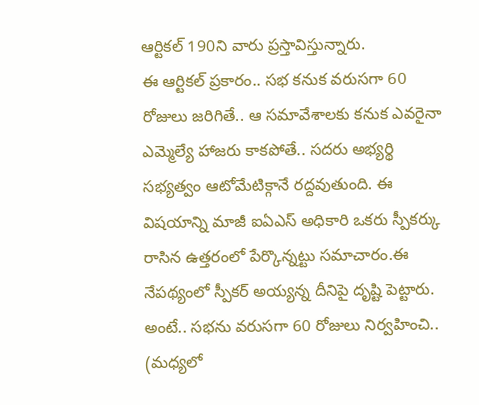ఆర్టికల్ 190ని వారు ప్రస్తావిస్తున్నారు.
ఈ ఆర్టికల్ ప్రకారం.. సభ కనుక వరుసగా 60 రోజులు జరిగితే.. ఆ సమావేశాలకు కనుక ఎవరైనా ఎమ్మెల్యే హాజరు కాకపోతే.. సదరు అభ్యర్థి సభ్యత్వం ఆటోమేటిక్గానే రద్దవుతుంది. ఈ విషయాన్ని మాజీ ఐఏఎస్ అధికారి ఒకరు స్పీకర్కు రాసిన ఉత్తరంలో పేర్కొన్నట్టు సమాచారం.ఈ నేపథ్యంలో స్పీకర్ అయ్యన్న దీనిపై దృష్టి పెట్టారు. అంటే.. సభను వరుసగా 60 రోజులు నిర్వహించి.. (మధ్యలో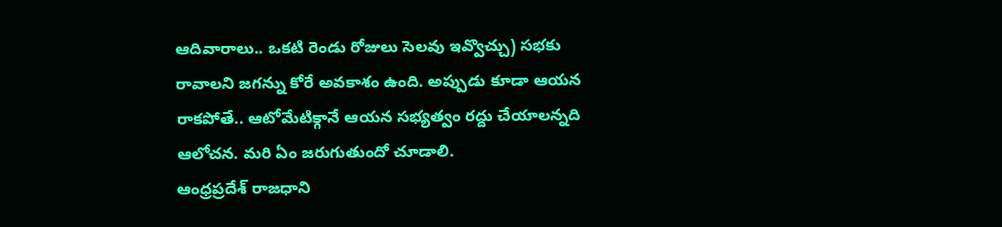ఆదివారాలు.. ఒకటి రెండు రోజులు సెలవు ఇవ్వొచ్చు) సభకు రావాలని జగన్ను కోరే అవకాశం ఉంది. అప్పుడు కూడా ఆయన రాకపోతే.. ఆటోమేటిక్గానే ఆయన సభ్యత్వం రద్దు చేయాలన్నది ఆలోచన. మరి ఏం జరుగుతుందో చూడాలి.
ఆంధ్రప్రదేశ్ రాజధాని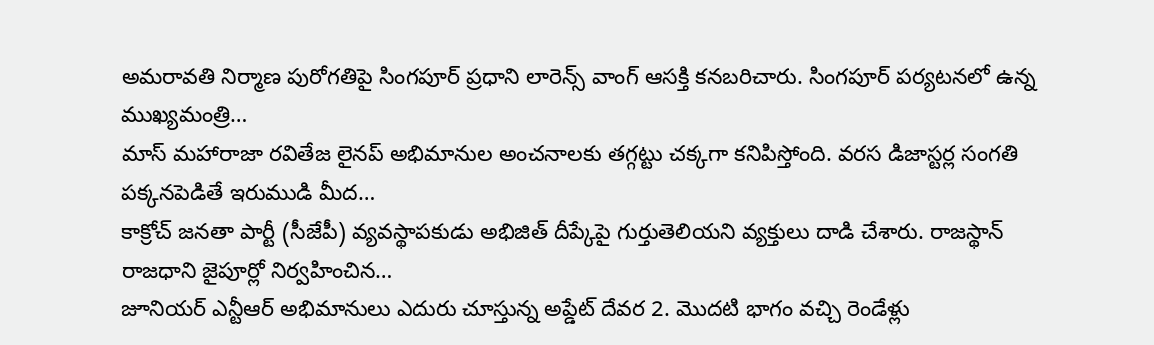అమరావతి నిర్మాణ పురోగతిపై సింగపూర్ ప్రధాని లారెన్స్ వాంగ్ ఆసక్తి కనబరిచారు. సింగపూర్ పర్యటనలో ఉన్న ముఖ్యమంత్రి…
మాస్ మహారాజా రవితేజ లైనప్ అభిమానుల అంచనాలకు తగ్గట్టు చక్కగా కనిపిస్తోంది. వరస డిజాస్టర్ల సంగతి పక్కనపెడితే ఇరుముడి మీద…
కాక్రోచ్ జనతా పార్టీ (సీజేపీ) వ్యవస్థాపకుడు అభిజిత్ దీప్కేపై గుర్తుతెలియని వ్యక్తులు దాడి చేశారు. రాజస్థాన్ రాజధాని జైపూర్లో నిర్వహించిన…
జూనియర్ ఎన్టీఆర్ అభిమానులు ఎదురు చూస్తున్న అప్డేట్ దేవర 2. మొదటి భాగం వచ్చి రెండేళ్లు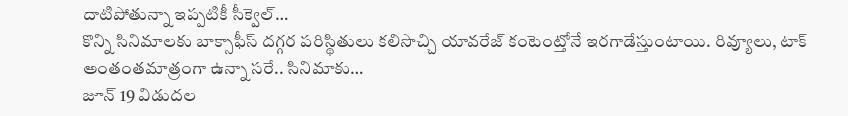దాటిపోతున్నా ఇప్పటికీ సీక్వెల్…
కొన్ని సినిమాలకు బాక్సాఫీస్ దగ్గర పరిస్థితులు కలిసొచ్చి యావరేజ్ కంటెంట్తోనే ఇరగాడేస్తుంటాయి. రివ్యూలు, టాక్ అంతంతమాత్రంగా ఉన్నా సరే.. సినిమాకు…
జూన్ 19 విడుదల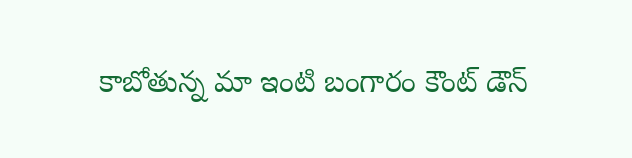కాబోతున్న మా ఇంటి బంగారం కౌంట్ డౌన్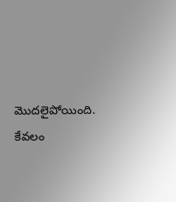మొదలైపోయింది. కేవలం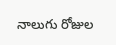నాలుగు రోజుల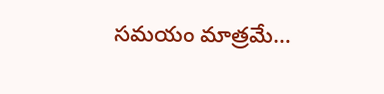సమయం మాత్రమే…